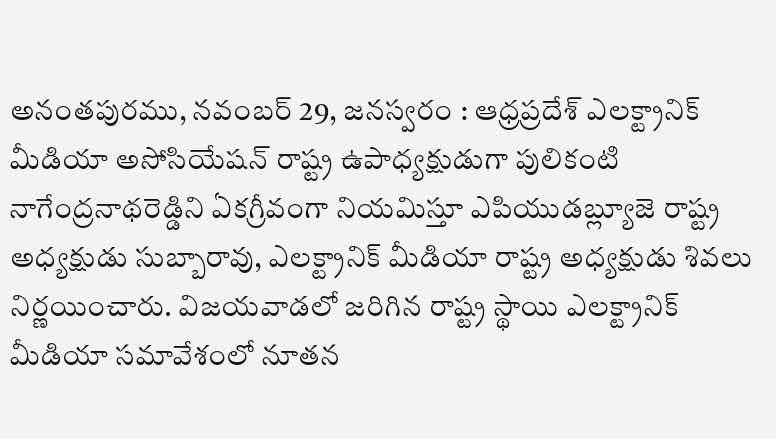అనంతపురము, నవంబర్ 29, జనస్వరం : ఆధ్రప్రదేశ్ ఎలక్ట్రానిక్ మీడియా అసోసియేషన్ రాష్ట్ర ఉపాధ్యక్షుడుగా పులికంటి నాగేంద్రనాథరెడ్డిని ఏకగ్రీవంగా నియమిస్తూ ఎపియుడబ్ల్యూజె రాష్ట్ర అధ్యక్షుడు సుబ్బారావు, ఎలక్ట్రానిక్ మీడియా రాష్ట్ర అధ్యక్షుడు శివలు నిర్ణయించారు. విజయవాడలో జరిగిన రాష్ట్ర స్థాయి ఎలక్ట్రానిక్ మీడియా సమావేశంలో నూతన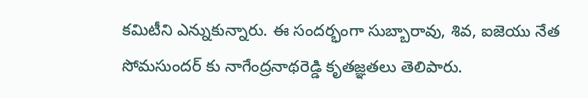కమిటీని ఎన్నుకున్నారు. ఈ సందర్భంగా సుబ్బారావు, శివ, ఐజెయు నేత సోమసుందర్ కు నాగేంద్రనాథరెడ్డి కృతజ్ఞతలు తెలిపారు.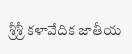శ్రీశ్రీ కళావేదిక జాతీయ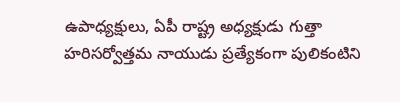ఉపాధ్యక్షులు, ఏపీ రాష్ట్ర అధ్యక్షుడు గుత్తా హరిసర్వోత్తమ నాయుడు ప్రత్యేకంగా పులికంటిని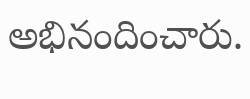అభినందించారు.